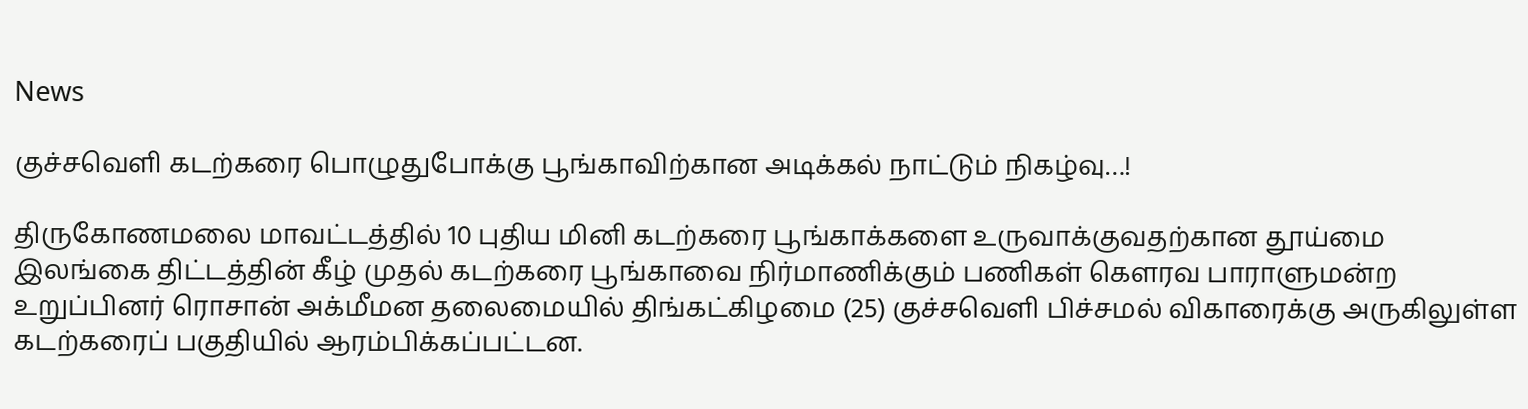News

குச்சவெளி கடற்கரை பொழுதுபோக்கு பூங்காவிற்கான அடிக்கல் நாட்டும் நிகழ்வு…!

திருகோணமலை மாவட்டத்தில் 10 புதிய மினி கடற்கரை பூங்காக்களை உருவாக்குவதற்கான தூய்மை இலங்கை திட்டத்தின் கீழ் முதல் கடற்கரை பூங்காவை நிர்மாணிக்கும் பணிகள் கெளரவ பாராளுமன்ற உறுப்பினர் ரொசான் அக்மீமன தலைமையில் திங்கட்கிழமை (25) குச்சவெளி பிச்சமல் விகாரைக்கு அருகிலுள்ள கடற்கரைப் பகுதியில் ஆரம்பிக்கப்பட்டன.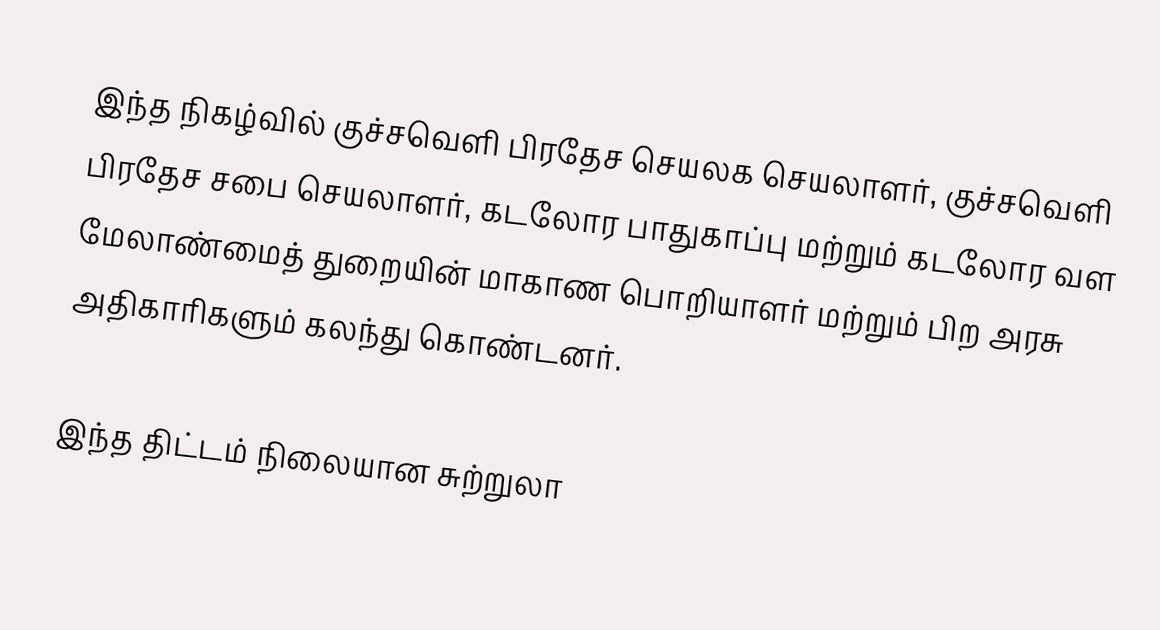இந்த நிகழ்வில் குச்சவெளி பிரதேச செயலக செயலாளர், குச்சவெளி பிரதேச சபை செயலாளர், கடலோர பாதுகாப்பு மற்றும் கடலோர வள மேலாண்மைத் துறையின் மாகாண பொறியாளர் மற்றும் பிற அரசு அதிகாரிகளும் கலந்து கொண்டனர்.

இந்த திட்டம் நிலையான சுற்றுலா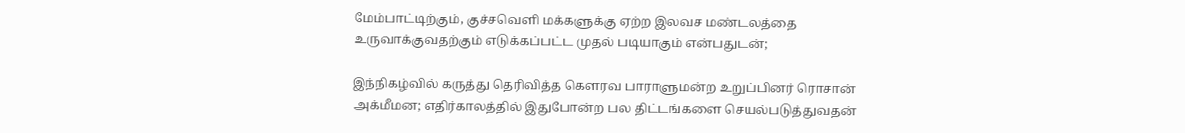மேம்பாட்டிற்கும், குச்சவெளி மக்களுக்கு ஏற்ற இலவச மண்டலத்தை உருவாக்குவதற்கும் எடுக்கப்பட்ட முதல் படியாகும் என்பதுடன்;

இந்நிகழ்வில் கருத்து தெரிவித்த கெளரவ பாராளுமன்ற உறுப்பினர் ரொசான் அக்மீமன; எதிர்காலத்தில் இதுபோன்ற பல திட்டங்களை செயல்படுத்துவதன்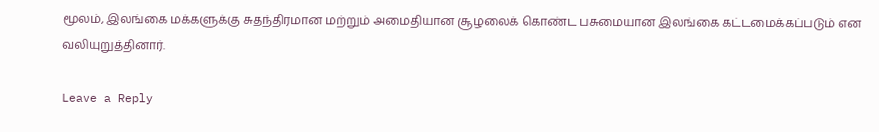மூலம், இலங்கை மக்களுக்கு சுதந்திரமான மற்றும் அமைதியான சூழலைக் கொண்ட பசுமையான இலங்கை கட்டமைக்கப்படும் என வலியுறுத்தினார்.

Leave a Reply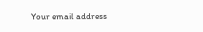Your email address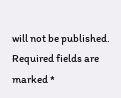will not be published. Required fields are marked *